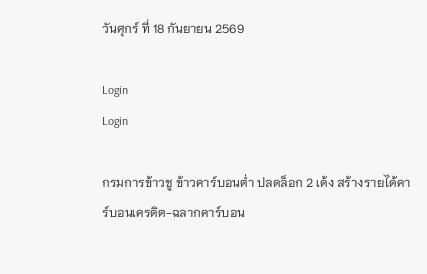วันศุกร์ ที่ 18 กันยายน 2569

Login
Login

กรมการข้าวชู ข้าวคาร์บอนต่ำ ปลดล็อก 2 เด้ง สร้างรายได้คาร์บอนเครดิต-ฉลากคาร์บอน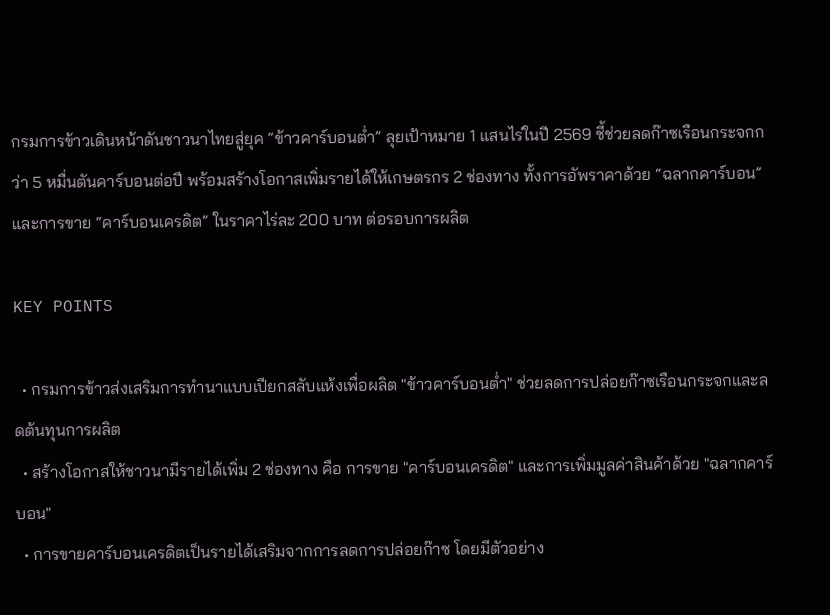กรมการข้าวเดินหน้าดันชาวนาไทยสู่ยุค “ข้าวคาร์บอนต่ำ” ลุยเป้าหมาย 1 แสนไร่ในปี 2569 ชี้ช่วยลดก๊าซเรือนกระจกกว่า 5 หมื่นตันคาร์บอนต่อปี พร้อมสร้างโอกาสเพิ่มรายได้ให้เกษตรกร 2 ช่องทาง ทั้งการอัพราคาด้วย “ฉลากคาร์บอน” และการขาย “คาร์บอนเครดิต” ในราคาไร่ละ 200 บาท ต่อรอบการผลิต

KEY POINTS

  • กรมการข้าวส่งเสริมการทำนาแบบเปียกสลับแห้งเพื่อผลิต "ข้าวคาร์บอนต่ำ" ช่วยลดการปล่อยก๊าซเรือนกระจกและลดต้นทุนการผลิต
  • สร้างโอกาสให้ชาวนามีรายได้เพิ่ม 2 ช่องทาง คือ การขาย "คาร์บอนเครดิต" และการเพิ่มมูลค่าสินค้าด้วย "ฉลากคาร์บอน"
  • การขายคาร์บอนเครดิตเป็นรายได้เสริมจากการลดการปล่อยก๊าซ โดยมีตัวอย่าง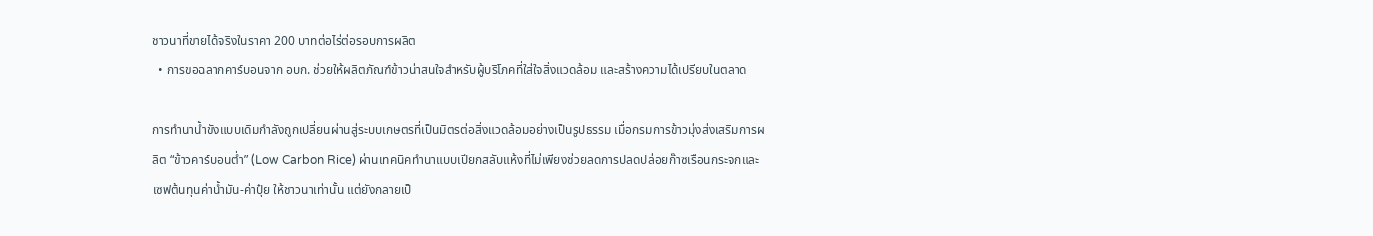ชาวนาที่ขายได้จริงในราคา 200 บาทต่อไร่ต่อรอบการผลิต
  • การขอฉลากคาร์บอนจาก อบก. ช่วยให้ผลิตภัณฑ์ข้าวน่าสนใจสำหรับผู้บริโภคที่ใส่ใจสิ่งแวดล้อม และสร้างความได้เปรียบในตลาด

การทำนาน้ำขังแบบเดิมกำลังถูกเปลี่ยนผ่านสู่ระบบเกษตรที่เป็นมิตรต่อสิ่งแวดล้อมอย่างเป็นรูปธรรม เมื่อกรมการข้าวมุ่งส่งเสริมการผลิต “ข้าวคาร์บอนต่ำ” (Low Carbon Rice) ผ่านเทคนิคทำนาแบบเปียกสลับแห้งที่ไม่เพียงช่วยลดการปลดปล่อยก๊าซเรือนกระจกและเซฟต้นทุนค่าน้ำมัน-ค่าปุ๋ย ให้ชาวนาเท่านั้น แต่ยังกลายเป็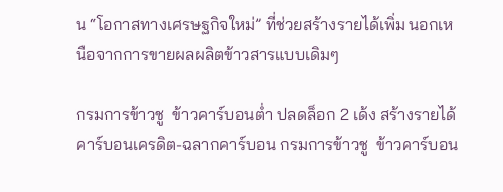น “โอกาสทางเศรษฐกิจใหม่” ที่ช่วยสร้างรายได้เพิ่ม นอกเหนือจากการขายผลผลิตข้าวสารแบบเดิมๆ

กรมการข้าวชู  ข้าวคาร์บอนต่ำ ปลดล็อก 2 เด้ง สร้างรายได้คาร์บอนเครดิต-ฉลากคาร์บอน กรมการข้าวชู  ข้าวคาร์บอน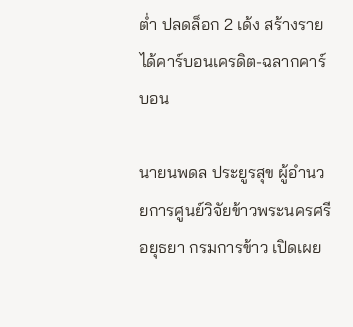ต่ำ ปลดล็อก 2 เด้ง สร้างรายได้คาร์บอนเครดิต-ฉลากคาร์บอน

นายนพดล ประยูรสุข ผู้อำนวยการศูนย์วิจัยข้าวพระนครศรีอยุธยา กรมการข้าว เปิดเผย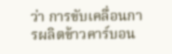ว่า การขับเคลื่อนการผลิตข้าวคาร์บอน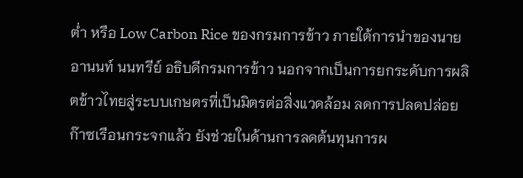ต่ำ หรือ Low Carbon Rice ของกรมการข้าว ภายใต้การนำของนายอานนท์ นนทรีย์ อธิบดีกรมการข้าว นอกจากเป็นการยกระดับการผลิตข้าวไทยสู่ระบบเกษตรที่เป็นมิตรต่อสิ่งแวดล้อม ลดการปลดปล่อยก๊าซเรือนกระจกแล้ว ยังช่วยในด้านการลดต้นทุนการผ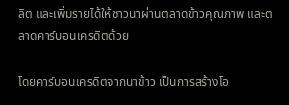ลิต และเพิ่มรายได้ให้ชาวนาผ่านตลาดข้าวคุณภาพ และตลาดคาร์บอนเครดิตด้วย

โดยคาร์บอนเครดิตจากนาข้าว เป็นการสร้างโอ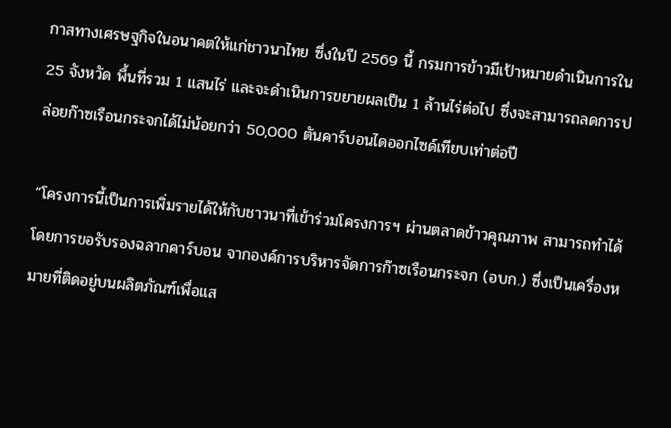กาสทางเศรษฐกิจในอนาคตให้แก่ชาวนาไทย ซึ่งในปี 2569 นี้ กรมการข้าวมีเป้าหมายดำเนินการใน 25 จังหวัด พื้นที่รวม 1 แสนไร่ และจะดำเนินการขยายผลเป็น 1 ล้านไร่ต่อไป ซึ่งจะสามารถลดการปล่อยก๊าซเรือนกระจกได้ไม่น้อยกว่า 50,000 ตันคาร์บอนไดออกไซด์เทียบเท่าต่อปี

“โครงการนี้เป็นการเพิ่มรายได้ให้กับชาวนาที่เข้าร่วมโครงการฯ ผ่านตลาดข้าวคุณภาพ สามารถทำได้โดยการขอรับรองฉลากคาร์บอน จากองค์การบริหารจัดการก๊าซเรือนกระจก (อบก.) ซึ่งเป็นเครื่องหมายที่ติดอยู่บนผลิตภัณฑ์เพื่อแส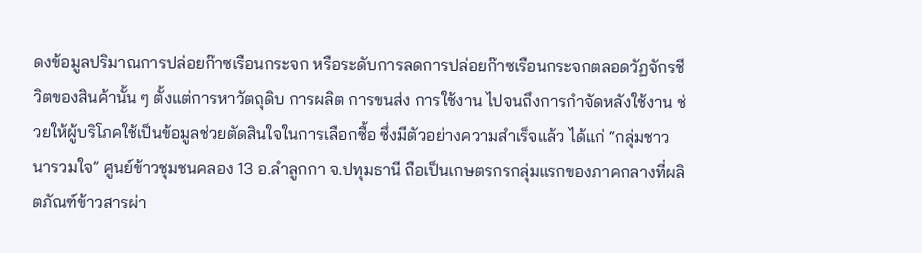ดงข้อมูลปริมาณการปล่อยก๊าซเรือนกระจก หรือระดับการลดการปล่อยก๊าซเรือนกระจกตลอดวัฏจักรชีวิตของสินค้านั้น ๆ ตั้งแต่การหาวัตถุดิบ การผลิต การขนส่ง การใช้งาน ไปจนถึงการกำจัดหลังใช้งาน ช่วยให้ผู้บริโภคใช้เป็นข้อมูลช่วยตัดสินใจในการเลือกซื้อ ซึ่งมีตัวอย่างความสำเร็จแล้ว ได้แก่ “กลุ่มชาวนารวมใจ” ศูนย์ข้าวชุมชนคลอง 13 อ.ลำลูกกา จ.ปทุมธานี ถือเป็นเกษตรกรกลุ่มแรกของภาคกลางที่ผลิตภัณฑ์ข้าวสารผ่า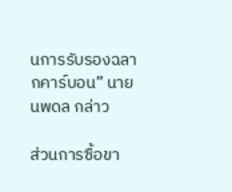นการรับรองฉลากคาร์บอน” นายนพดล กล่าว

ส่วนการซื้อขา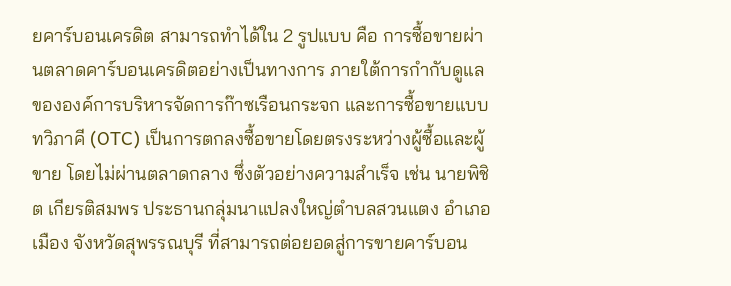ยคาร์บอนเครดิต สามารถทำได้ใน 2 รูปแบบ คือ การซื้อขายผ่านตลาดคาร์บอนเครดิตอย่างเป็นทางการ ภายใต้การกำกับดูแลขององค์การบริหารจัดการก๊าซเรือนกระจก และการซื้อขายแบบทวิภาคี (OTC) เป็นการตกลงซื้อขายโดยตรงระหว่างผู้ซื้อและผู้ขาย โดยไม่ผ่านตลาดกลาง ซึ่งตัวอย่างความสำเร็จ เช่น นายพิชิต เกียรติสมพร ประธานกลุ่มนาแปลงใหญ่ตำบลสวนแตง อำเภอเมือง จังหวัดสุพรรณบุรี ที่สามารถต่อยอดสู่การขายคาร์บอน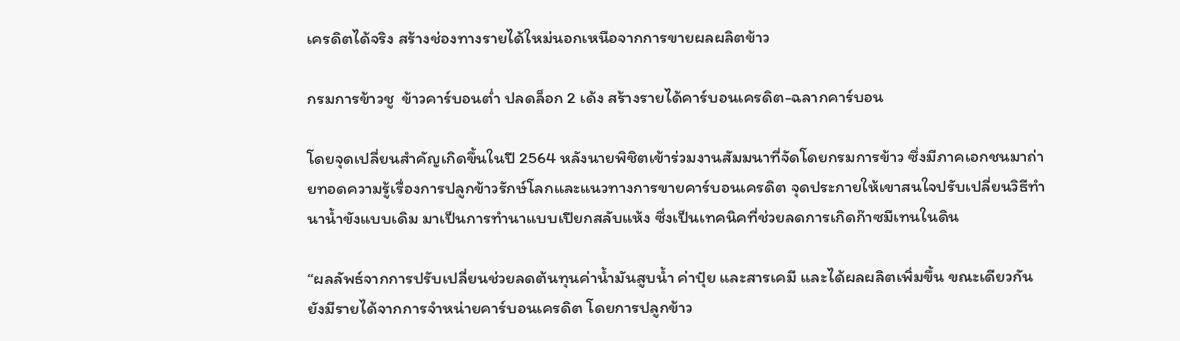เครดิตได้จริง สร้างช่องทางรายได้ใหม่นอกเหนือจากการขายผลผลิตข้าว

กรมการข้าวชู  ข้าวคาร์บอนต่ำ ปลดล็อก 2 เด้ง สร้างรายได้คาร์บอนเครดิต-ฉลากคาร์บอน

โดยจุดเปลี่ยนสำคัญเกิดขึ้นในปี 2564 หลังนายพิชิตเข้าร่วมงานสัมมนาที่จัดโดยกรมการข้าว ซึ่งมีภาคเอกชนมาถ่ายทอดความรู้เรื่องการปลูกข้าวรักษ์โลกและแนวทางการขายคาร์บอนเครดิต จุดประกายให้เขาสนใจปรับเปลี่ยนวิธีทำนาน้ำขังแบบเดิม มาเป็นการทำนาแบบเปียกสลับแห้ง ซึ่งเป็นเทคนิคที่ช่วยลดการเกิดก๊าซมีเทนในดิน

“ผลลัพธ์จากการปรับเปลี่ยนช่วยลดต้นทุนค่าน้ำมันสูบน้ำ ค่าปุ๋ย และสารเคมี และได้ผลผลิตเพิ่มขึ้น ขณะเดียวกันยังมีรายได้จากการจำหน่ายคาร์บอนเครดิต โดยการปลูกข้าว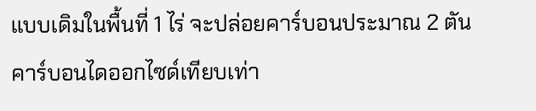แบบเดิมในพื้นที่ 1 ไร่ จะปล่อยคาร์บอนประมาณ 2 ตันคาร์บอนไดออกไซด์เทียบเท่า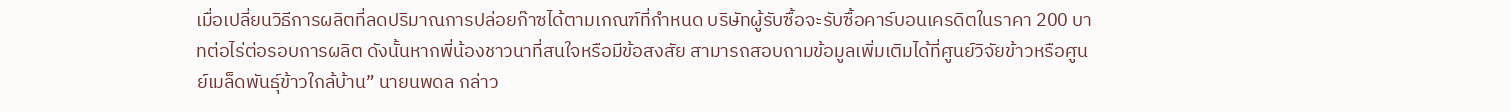เมื่อเปลี่ยนวิธีการผลิตที่ลดปริมาณการปล่อยก๊าซได้ตามเกณฑ์ที่กำหนด บริษัทผู้รับซื้อจะรับซื้อคาร์บอนเครดิตในราคา 200 บาทต่อไร่ต่อรอบการผลิต ดังนั้นหากพี่น้องชาวนาที่สนใจหรือมีข้อสงสัย สามารถสอบถามข้อมูลเพิ่มเติมได้ที่ศูนย์วิจัยข้าวหรือศูนย์เมล็ดพันธุ์ข้าวใกล้บ้าน” นายนพดล กล่าว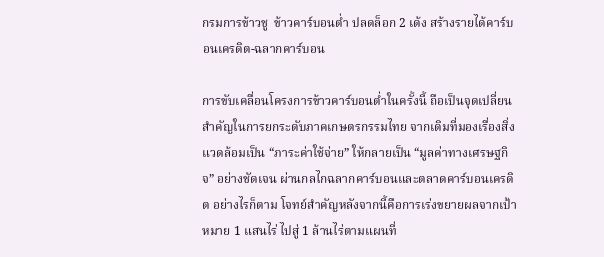กรมการข้าวชู  ข้าวคาร์บอนต่ำ ปลดล็อก 2 เด้ง สร้างรายได้คาร์บอนเครดิต-ฉลากคาร์บอน

การขับเคลื่อนโครงการข้าวคาร์บอนต่ำในครั้งนี้ ถือเป็นจุดเปลี่ยนสำคัญในการยกระดับภาคเกษตรกรรมไทย จากเดิมที่มองเรื่องสิ่งแวดล้อมเป็น “ภาระค่าใช้จ่าย” ให้กลายเป็น “มูลค่าทางเศรษฐกิจ” อย่างชัดเจน ผ่านกลไกฉลากคาร์บอนและตลาดคาร์บอนเครดิต อย่างไรก็ตาม โจทย์สำคัญหลังจากนี้คือการเร่งขยายผลจากเป้าหมาย 1 แสนไร่ ไปสู่ 1 ล้านไร่ตามแผนที่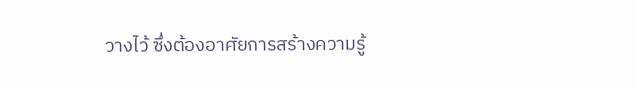วางไว้ ซึ่งต้องอาศัยการสร้างความรู้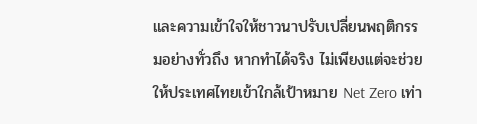และความเข้าใจให้ชาวนาปรับเปลี่ยนพฤติกรรมอย่างทั่วถึง หากทำได้จริง ไม่เพียงแต่จะช่วยให้ประเทศไทยเข้าใกล้เป้าหมาย Net Zero เท่า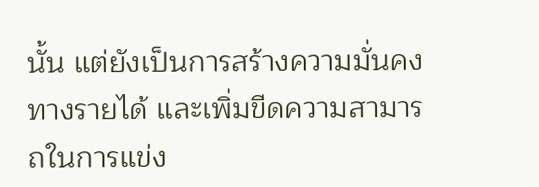นั้น แต่ยังเป็นการสร้างความมั่นคงทางรายได้ และเพิ่มขีดความสามารถในการแข่ง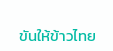ขันให้ข้าวไทย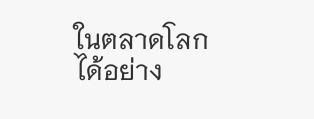ในตลาดโลกได้อย่าง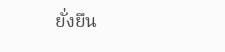ยั่งยืน